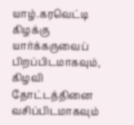யாழ்.கரவெட்டி கிழக்கு யார்க்கருவைப் பிறப்பிடமாகவும், கிழவி தோட்டத்தினை வசிப்பிடமாகவும்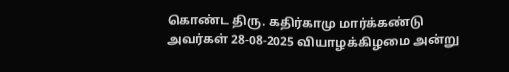கொண்ட திரு. கதிர்காமு மார்க்கண்டு அவர்கள் 28-08-2025 வியாழக்கிழமை அன்று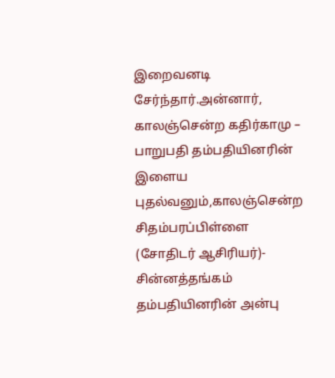இறைவனடி சேர்ந்தார்.அன்னார், காலஞ்சென்ற கதிர்காமு – பாறுபதி தம்பதியினரின் இளைய புதல்வனும்,காலஞ்சென்ற சிதம்பரப்பிள்ளை (சோதிடர் ஆசிரியர்)- சின்னத்தங்கம் தம்பதியினரின் அன்பு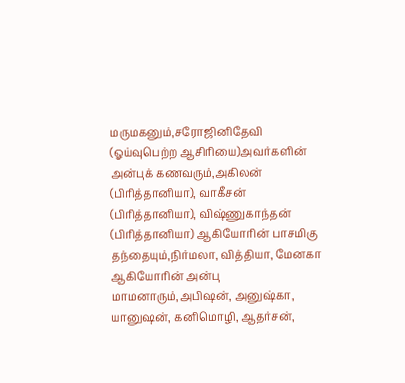மருமகனும்,சரோஜினிதேவி (ஓய்வுபெற்ற ஆசிரியை)அவர்களின் அன்புக் கணவரும்,அகிலன் (பிரித்தானியா), வாகீசன் (பிரித்தானியா), விஷ்ணுகாந்தன் (பிரித்தானியா) ஆகியோரின் பாசமிகு தந்தையும்,நிர்மலா, வித்தியா, மேனகா ஆகியோரின் அன்பு மாமனாரும்,அபிஷன், அனுஷ்கா, யானுஷன், கனிமொழி, ஆதர்சன்,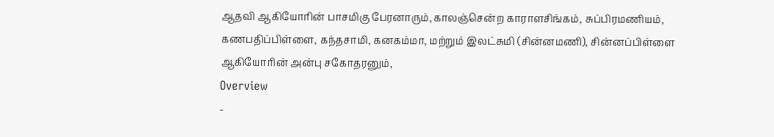ஆதவி ஆகியோரின் பாசமிகு பேரனாரும்,காலஞ்சென்ற காராளசிங்கம், சுப்பிரமணியம், கணபதிப்பிள்ளை, கந்தசாமி, கனகம்மா, மற்றும் இலட்சுமி (சின்னமணி), சின்னப்பிள்ளை ஆகியோரின் அன்பு சகோதரனும்,
Overview
-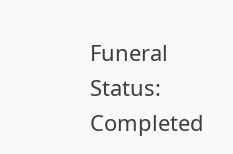Funeral Status: Completed